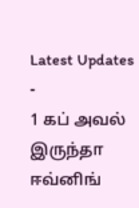Latest Updates
-
1 கப் அவல் இருந்தா ஈவ்னிங்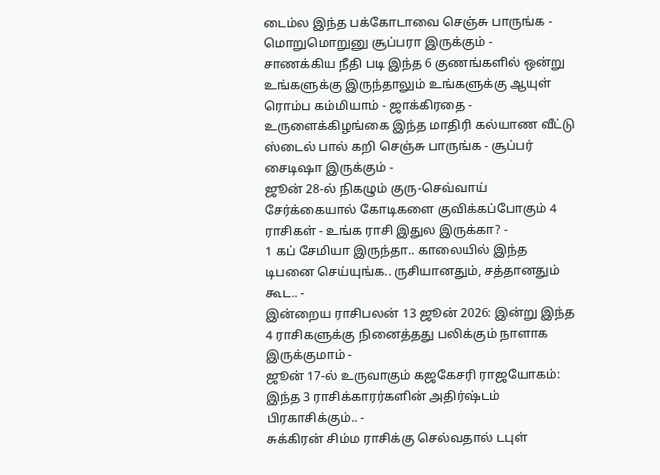டைம்ல இந்த பக்கோடாவை செஞ்சு பாருங்க - மொறுமொறுனு சூப்பரா இருக்கும் -
சாணக்கிய நீதி படி இந்த 6 குணங்களில் ஒன்று உங்களுக்கு இருந்தாலும் உங்களுக்கு ஆயுள் ரொம்ப கம்மியாம் - ஜாக்கிரதை -
உருளைக்கிழங்கை இந்த மாதிரி கல்யாண வீட்டு ஸ்டைல் பால் கறி செஞ்சு பாருங்க - சூப்பர் சைடிஷா இருக்கும் -
ஜூன் 28-ல் நிகழும் குரு-செவ்வாய் சேர்க்கையால் கோடிகளை குவிக்கப்போகும் 4 ராசிகள் - உங்க ராசி இதுல இருக்கா? -
1 கப் சேமியா இருந்தா.. காலையில் இந்த டிபனை செய்யுங்க.. ருசியானதும், சத்தானதும் கூட.. -
இன்றைய ராசிபலன் 13 ஜூன் 2026: இன்று இந்த 4 ராசிகளுக்கு நினைத்தது பலிக்கும் நாளாக இருக்குமாம் -
ஜூன் 17-ல் உருவாகும் கஜகேசரி ராஜயோகம்: இந்த 3 ராசிக்காரர்களின் அதிர்ஷ்டம் பிரகாசிக்கும்.. -
சுக்கிரன் சிம்ம ராசிக்கு செல்வதால் டபுள்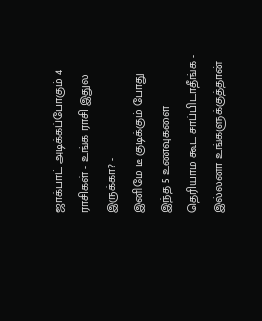ஜாக்பாட் அடிக்கப்போகும் 4 ராசிகள் - உங்க ராசி இதுல இருக்கா? -
இனிமே டீ குடிக்கும் போது இந்த 5 உணவுகளை தெரியாம கூட சாப்பிடாதீங்க - இல்லனா உங்களுக்குத்தான்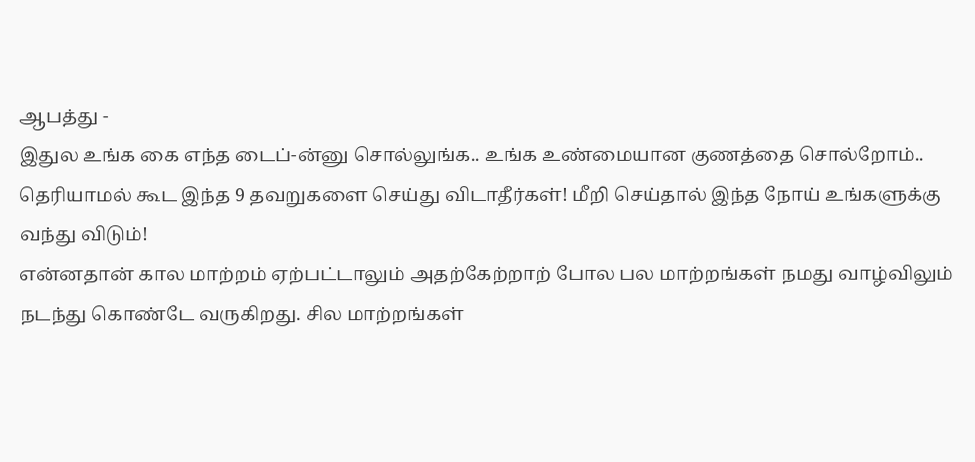ஆபத்து -
இதுல உங்க கை எந்த டைப்-ன்னு சொல்லுங்க.. உங்க உண்மையான குணத்தை சொல்றோம்..
தெரியாமல் கூட இந்த 9 தவறுகளை செய்து விடாதீர்கள்! மீறி செய்தால் இந்த நோய் உங்களுக்கு வந்து விடும்!
என்னதான் கால மாற்றம் ஏற்பட்டாலும் அதற்கேற்றாற் போல பல மாற்றங்கள் நமது வாழ்விலும் நடந்து கொண்டே வருகிறது. சில மாற்றங்கள்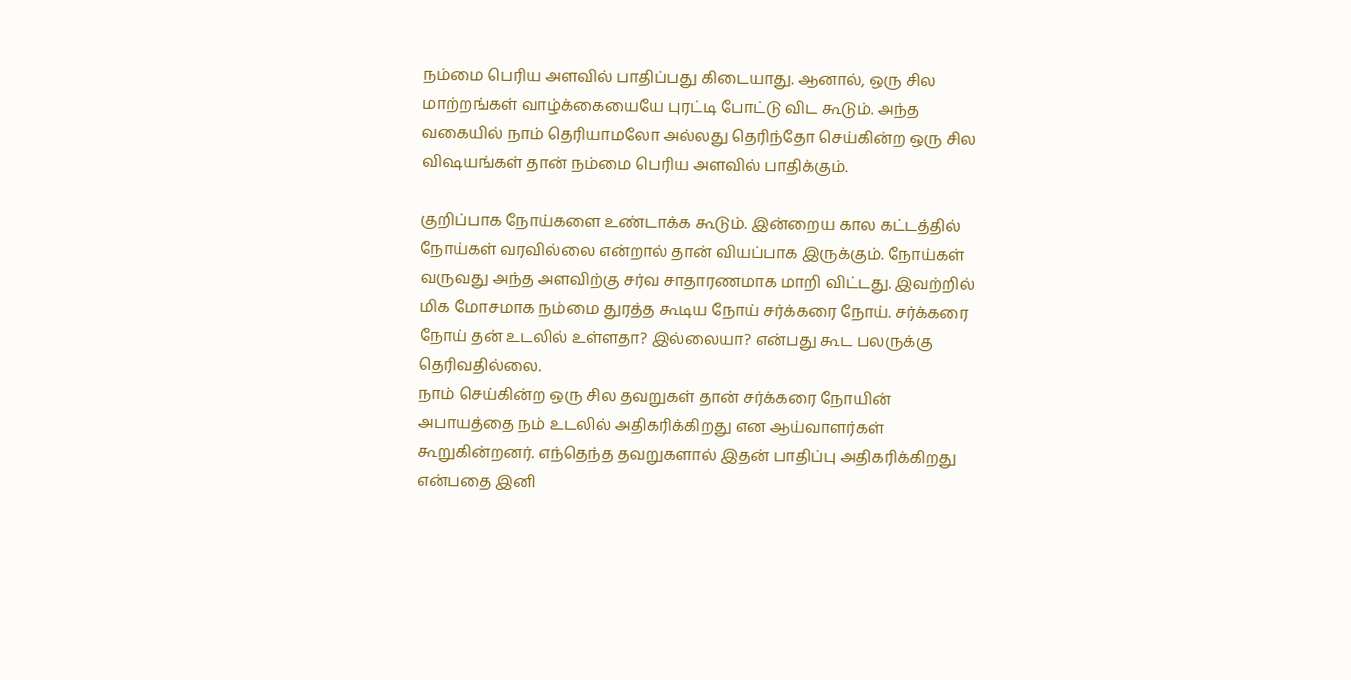நம்மை பெரிய அளவில் பாதிப்பது கிடையாது. ஆனால், ஒரு சில மாற்றங்கள் வாழ்க்கையையே புரட்டி போட்டு விட கூடும். அந்த வகையில் நாம் தெரியாமலோ அல்லது தெரிந்தோ செய்கின்ற ஒரு சில விஷயங்கள் தான் நம்மை பெரிய அளவில் பாதிக்கும்.

குறிப்பாக நோய்களை உண்டாக்க கூடும். இன்றைய கால கட்டத்தில் நோய்கள் வரவில்லை என்றால் தான் வியப்பாக இருக்கும். நோய்கள் வருவது அந்த அளவிற்கு சர்வ சாதாரணமாக மாறி விட்டது. இவற்றில் மிக மோசமாக நம்மை துரத்த கூடிய நோய் சர்க்கரை நோய். சர்க்கரை நோய் தன் உடலில் உள்ளதா? இல்லையா? என்பது கூட பலருக்கு தெரிவதில்லை.
நாம் செய்கின்ற ஒரு சில தவறுகள் தான் சர்க்கரை நோயின் அபாயத்தை நம் உடலில் அதிகரிக்கிறது என ஆய்வாளர்கள் கூறுகின்றனர். எந்தெந்த தவறுகளால் இதன் பாதிப்பு அதிகரிக்கிறது என்பதை இனி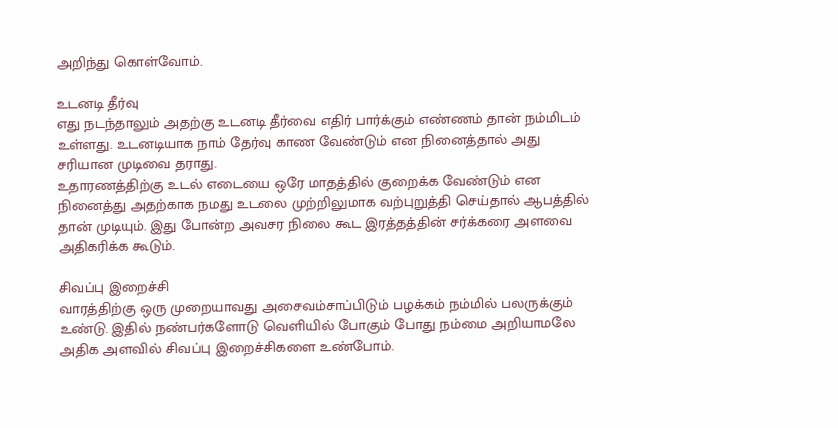அறிந்து கொள்வோம்.

உடனடி தீர்வு
எது நடந்தாலும் அதற்கு உடனடி தீர்வை எதிர் பார்க்கும் எண்ணம் தான் நம்மிடம் உள்ளது. உடனடியாக நாம் தேர்வு காண வேண்டும் என நினைத்தால் அது சரியான முடிவை தராது.
உதாரணத்திற்கு உடல் எடையை ஒரே மாதத்தில் குறைக்க வேண்டும் என நினைத்து அதற்காக நமது உடலை முற்றிலுமாக வற்புறுத்தி செய்தால் ஆபத்தில் தான் முடியும். இது போன்ற அவசர நிலை கூட இரத்தத்தின் சர்க்கரை அளவை அதிகரிக்க கூடும்.

சிவப்பு இறைச்சி
வாரத்திற்கு ஒரு முறையாவது அசைவம்சாப்பிடும் பழக்கம் நம்மில் பலருக்கும் உண்டு. இதில் நண்பர்களோடு வெளியில் போகும் போது நம்மை அறியாமலே அதிக அளவில் சிவப்பு இறைச்சிகளை உண்போம்.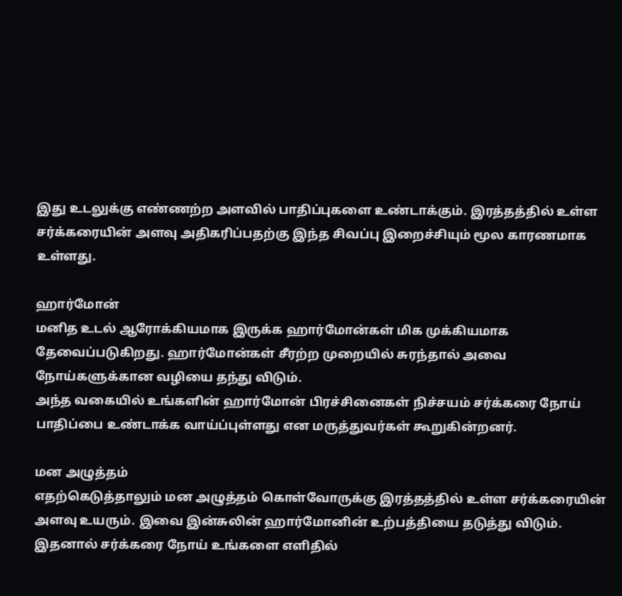இது உடலுக்கு எண்ணற்ற அளவில் பாதிப்புகளை உண்டாக்கும். இரத்தத்தில் உள்ள சர்க்கரையின் அளவு அதிகரிப்பதற்கு இந்த சிவப்பு இறைச்சியும் மூல காரணமாக உள்ளது.

ஹார்மோன்
மனித உடல் ஆரோக்கியமாக இருக்க ஹார்மோன்கள் மிக முக்கியமாக தேவைப்படுகிறது. ஹார்மோன்கள் சீரற்ற முறையில் சுரந்தால் அவை நோய்களுக்கான வழியை தந்து விடும்.
அந்த வகையில் உங்களின் ஹார்மோன் பிரச்சினைகள் நிச்சயம் சர்க்கரை நோய் பாதிப்பை உண்டாக்க வாய்ப்புள்ளது என மருத்துவர்கள் கூறுகின்றனர்.

மன அழுத்தம்
எதற்கெடுத்தாலும் மன அழுத்தம் கொள்வோருக்கு இரத்தத்தில் உள்ள சர்க்கரையின் அளவு உயரும். இவை இன்சுலின் ஹார்மோனின் உற்பத்தியை தடுத்து விடும். இதனால் சர்க்கரை நோய் உங்களை எளிதில்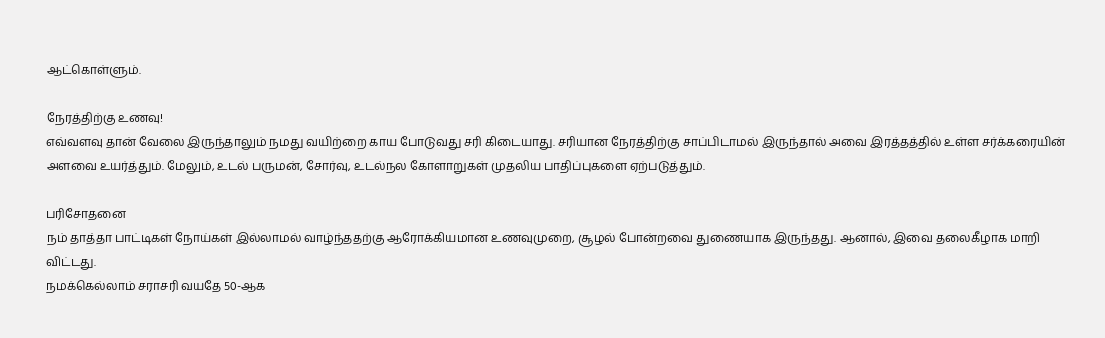ஆட்கொள்ளும்.

நேரத்திற்கு உணவு!
எவ்வளவு தான் வேலை இருந்தாலும் நமது வயிற்றை காய போடுவது சரி கிடையாது. சரியான நேரத்திற்கு சாப்பிடாமல் இருந்தால் அவை இரத்தத்தில் உள்ள சர்க்கரையின் அளவை உயர்த்தும். மேலும், உடல் பருமன், சோர்வு, உடல்நல கோளாறுகள் முதலிய பாதிப்புகளை ஏற்படுத்தும்.

பரிசோதனை
நம் தாத்தா பாட்டிகள் நோய்கள் இல்லாமல் வாழ்ந்ததற்கு ஆரோக்கியமான உணவுமுறை, சூழல் போன்றவை துணையாக இருந்தது. ஆனால், இவை தலைகீழாக மாறி விட்டது.
நமக்கெல்லாம் சராசரி வயதே 50-ஆக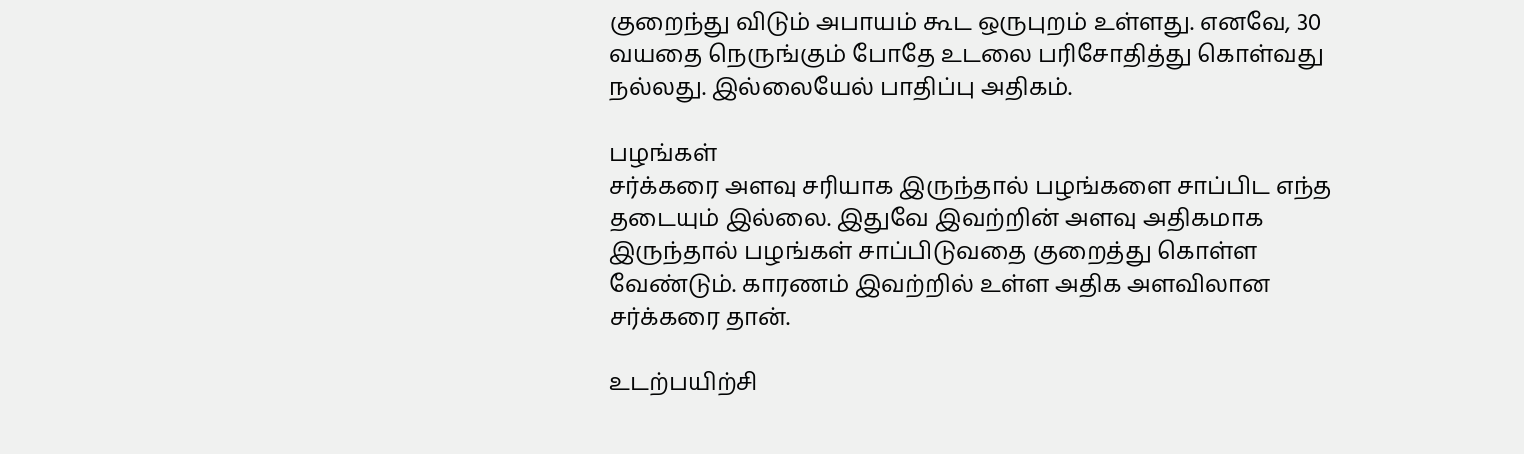குறைந்து விடும் அபாயம் கூட ஒருபுறம் உள்ளது. எனவே, 30 வயதை நெருங்கும் போதே உடலை பரிசோதித்து கொள்வது நல்லது. இல்லையேல் பாதிப்பு அதிகம்.

பழங்கள்
சர்க்கரை அளவு சரியாக இருந்தால் பழங்களை சாப்பிட எந்த தடையும் இல்லை. இதுவே இவற்றின் அளவு அதிகமாக இருந்தால் பழங்கள் சாப்பிடுவதை குறைத்து கொள்ள வேண்டும். காரணம் இவற்றில் உள்ள அதிக அளவிலான சர்க்கரை தான்.

உடற்பயிற்சி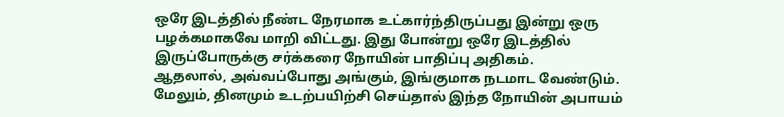ஒரே இடத்தில் நீண்ட நேரமாக உட்கார்ந்திருப்பது இன்று ஒரு பழக்கமாகவே மாறி விட்டது. இது போன்று ஒரே இடத்தில் இருப்போருக்கு சர்க்கரை நோயின் பாதிப்பு அதிகம்.
ஆதலால், அவ்வப்போது அங்கும், இங்குமாக நடமாட வேண்டும். மேலும், தினமும் உடற்பயிற்சி செய்தால் இந்த நோயின் அபாயம்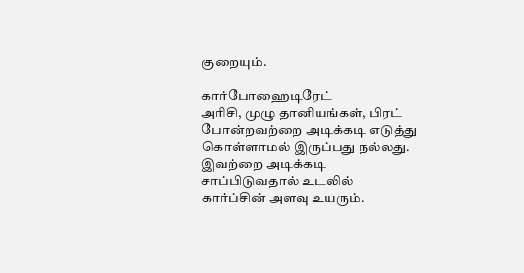குறையும்.

கார்போஹைடிரேட்
அரிசி, முழு தானியங்கள், பிரட் போன்றவற்றை அடிக்கடி எடுத்து கொள்ளாமல் இருப்பது நல்லது. இவற்றை அடிக்கடி சாப்பிடுவதால் உடலில் கார்ப்சின் அளவு உயரும்.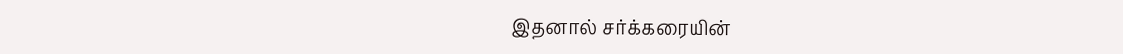இதனால் சர்க்கரையின்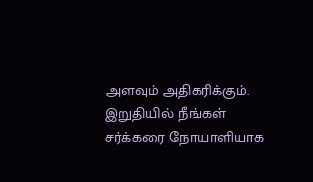அளவும் அதிகரிக்கும். இறுதியில் நீங்கள் சர்க்கரை நோயாளியாக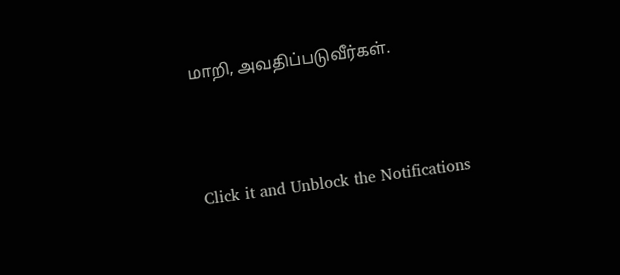மாறி, அவதிப்படுவீர்கள்.



Click it and Unblock the Notifications